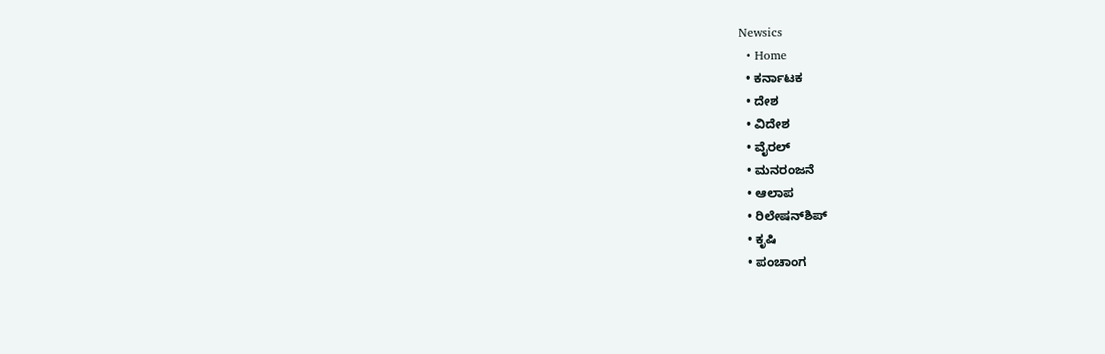Newsics
  • Home
  • ಕರ್ನಾಟಕ
  • ದೇಶ
  • ವಿದೇಶ
  • ವೈರಲ್
  • ಮನರಂಜನೆ
  • ಆಲಾಪ
  • ರಿಲೇಷನ್‌ಶಿಪ್
  • ಕೃಷಿ
  • ಪಂಚಾಂಗ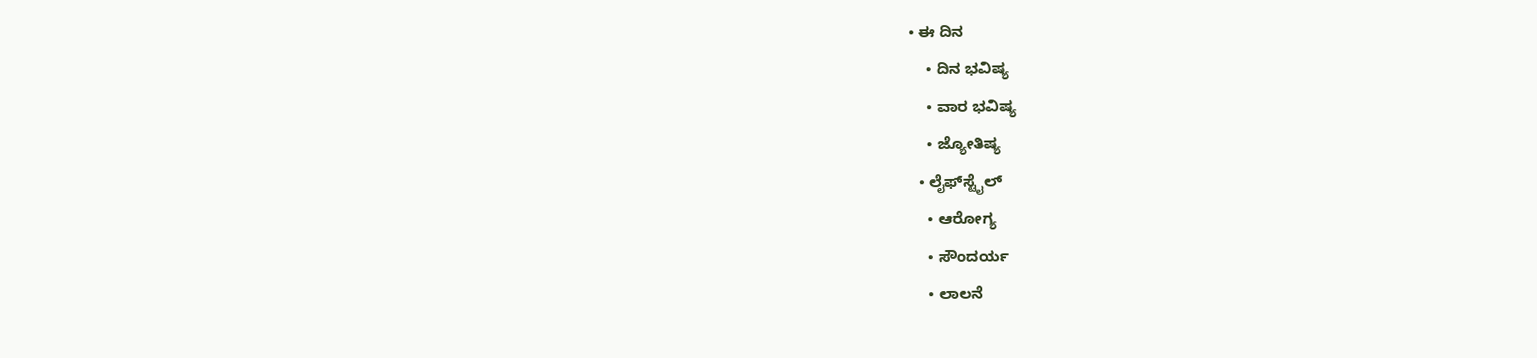• ಈ ದಿನ
    • ದಿನ ಭವಿಷ್ಯ
    • ವಾರ ಭವಿಷ್ಯ
    • ಜ್ಯೋತಿಷ್ಯ
  • ಲೈಫ್‌ಸ್ಟೈಲ್
    • ಆರೋಗ್ಯ
    • ಸೌಂದರ್ಯ
    • ಲಾಲನೆ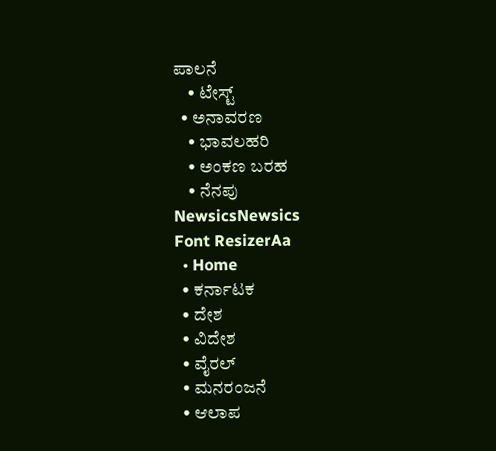ಪಾಲನೆ
    • ಟೇಸ್ಟ್
  • ಅನಾವರಣ
    • ಭಾವಲಹರಿ
    • ಅಂಕಣ ಬರಹ
    • ನೆನಪು
NewsicsNewsics
Font ResizerAa
  • Home
  • ಕರ್ನಾಟಕ
  • ದೇಶ
  • ವಿದೇಶ
  • ವೈರಲ್
  • ಮನರಂಜನೆ
  • ಆಲಾಪ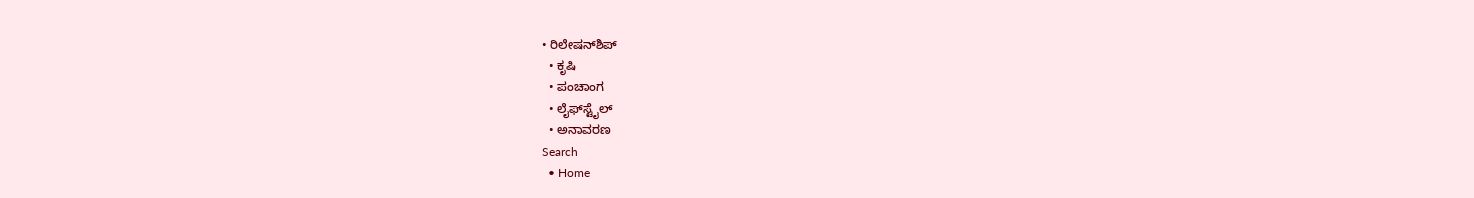• ರಿಲೇಷನ್‌ಶಿಪ್
  • ಕೃಷಿ
  • ಪಂಚಾಂಗ
  • ಲೈಫ್‌ಸ್ಟೈಲ್
  • ಅನಾವರಣ
Search
  • Home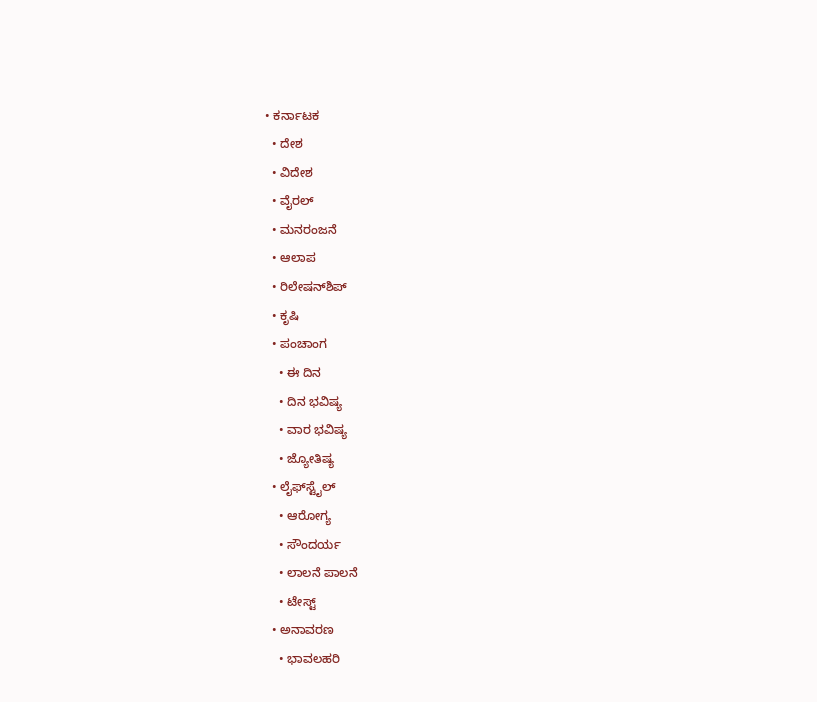• ಕರ್ನಾಟಕ
  • ದೇಶ
  • ವಿದೇಶ
  • ವೈರಲ್
  • ಮನರಂಜನೆ
  • ಆಲಾಪ
  • ರಿಲೇಷನ್‌ಶಿಪ್
  • ಕೃಷಿ
  • ಪಂಚಾಂಗ
    • ಈ ದಿನ
    • ದಿನ ಭವಿಷ್ಯ
    • ವಾರ ಭವಿಷ್ಯ
    • ಜ್ಯೋತಿಷ್ಯ
  • ಲೈಫ್‌ಸ್ಟೈಲ್
    • ಆರೋಗ್ಯ
    • ಸೌಂದರ್ಯ
    • ಲಾಲನೆ ಪಾಲನೆ
    • ಟೇಸ್ಟ್
  • ಅನಾವರಣ
    • ಭಾವಲಹರಿ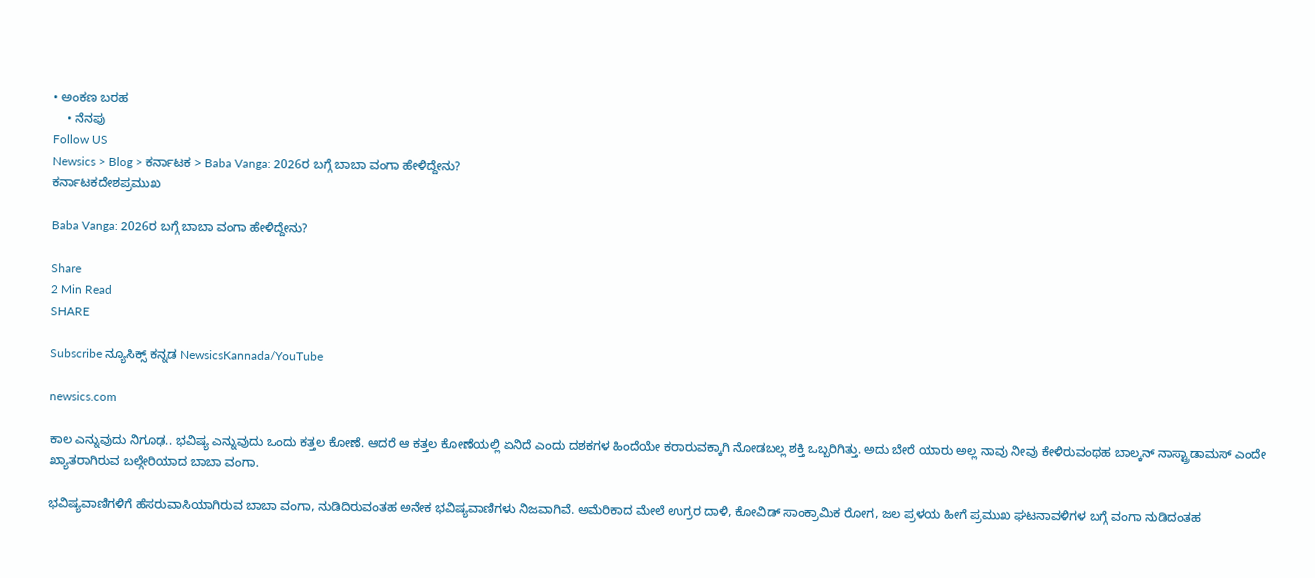• ಅಂಕಣ ಬರಹ
    • ನೆನಪು
Follow US
Newsics > Blog > ಕರ್ನಾಟಕ > Baba Vanga: 2026ರ ಬಗ್ಗೆ ಬಾಬಾ ವಂಗಾ ಹೇಳಿದ್ದೇನು?
ಕರ್ನಾಟಕದೇಶಪ್ರಮುಖ

Baba Vanga: 2026ರ ಬಗ್ಗೆ ಬಾಬಾ ವಂಗಾ ಹೇಳಿದ್ದೇನು?

Share
2 Min Read
SHARE

Subscribe ನ್ಯೂಸಿಕ್ಸ್ ಕನ್ನಡ NewsicsKannada/YouTube

newsics.com

ಕಾಲ ಎನ್ನುವುದು ನಿಗೂಢ.. ಭವಿಷ್ಯ ಎನ್ನುವುದು ಒಂದು ಕತ್ತಲ ಕೋಣೆ. ಆದರೆ ಆ ಕತ್ತಲ ಕೋಣೆಯಲ್ಲಿ ಏನಿದೆ ಎಂದು ದಶಕಗಳ ಹಿಂದೆಯೇ ಕರಾರುವಕ್ಕಾಗಿ ನೋಡಬಲ್ಲ ಶಕ್ತಿ ಒಬ್ಬರಿಗಿತ್ತು. ಅದು ಬೇರೆ ಯಾರು ಅಲ್ಲ ನಾವು ನೀವು ಕೇಳಿರುವಂಥಹ ಬಾಲ್ಕನ್ ನಾಸ್ಟ್ರಾಡಾಮಸ್ ಎಂದೇ ಖ್ಯಾತರಾಗಿರುವ ಬಲ್ಗೇರಿಯಾದ ಬಾಬಾ ವಂಗಾ.

ಭವಿಷ್ಯವಾಣಿಗಳಿಗೆ ಹೆಸರುವಾಸಿಯಾಗಿರುವ ಬಾಬಾ ವಂಗಾ, ನುಡಿದಿರುವಂತಹ ಅನೇಕ ಭವಿಷ್ಯವಾಣಿಗಳು ನಿಜವಾಗಿವೆ. ಅಮೆರಿಕಾದ ಮೇಲೆ ಉಗ್ರರ ದಾಳಿ, ಕೋವಿಡ್ ಸಾಂಕ್ರಾಮಿಕ ರೋಗ, ಜಲ ಪ್ರಳಯ ಹೀಗೆ ಪ್ರಮುಖ ಘಟನಾವಳಿಗಳ ಬಗ್ಗೆ ವಂಗಾ ನುಡಿದಂತಹ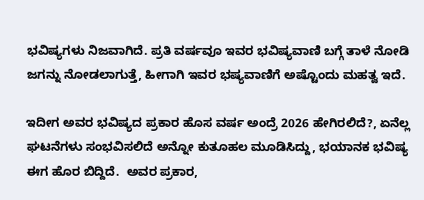ಭವಿಷ್ಯಗಳು ನಿಜವಾಗಿದೆ. ಪ್ರತಿ ವರ್ಷವೂ ಇವರ ಭವಿಷ್ಯವಾಣಿ ಬಗ್ಗೆ ತಾಳೆ ನೋಡಿ ಜಗನ್ನು ನೋಡಲಾಗುತ್ತೆ, ಹೀಗಾಗಿ ಇವರ ಭಷ್ಯವಾಣಿಗೆ ಅಷ್ಟೊಂದು ಮಹತ್ವ ಇದೆ.

ಇದೀಗ ಅವರ ಭವಿಷ್ಯದ ಪ್ರಕಾರ ಹೊಸ ವರ್ಷ ಅಂದ್ರೆ 2026 ಹೇಗಿರಲಿದೆ?, ಏನೆಲ್ಲ ಘಟನೆಗಳು ಸಂಭವಿಸಲಿದೆ ಅನ್ನೋ ಕುತೂಹಲ ಮೂಡಿಸಿದ್ದು, ಭಯಾನಕ ಭವಿಷ್ಯ ಈಗ ಹೊರ ಬಿದ್ದಿದೆ.  ಅವರ ಪ್ರಕಾರ,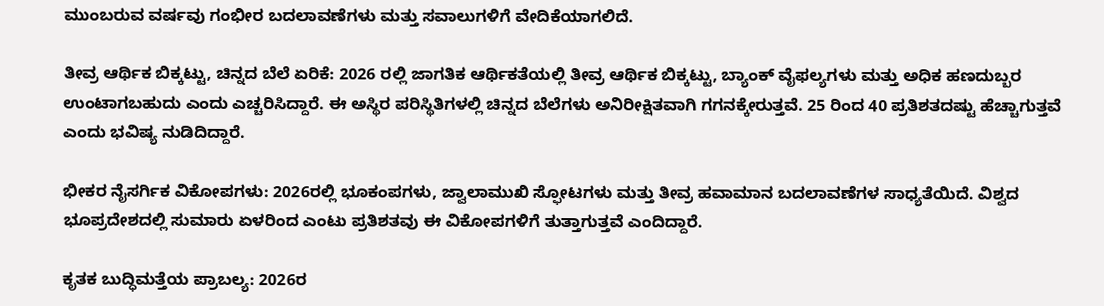ಮುಂಬರುವ ವರ್ಷವು ಗಂಭೀರ ಬದಲಾವಣೆಗಳು ಮತ್ತು ಸವಾಲುಗಳಿಗೆ ವೇದಿಕೆಯಾಗಲಿದೆ.

ತೀವ್ರ ಆರ್ಥಿಕ ಬಿಕ್ಕಟ್ಟು, ಚಿನ್ನದ ಬೆಲೆ ಏರಿಕೆ: 2026 ರಲ್ಲಿ ಜಾಗತಿಕ ಆರ್ಥಿಕತೆಯಲ್ಲಿ ತೀವ್ರ ಆರ್ಥಿಕ ಬಿಕ್ಕಟ್ಟು, ಬ್ಯಾಂಕ್ ವೈಫಲ್ಯಗಳು ಮತ್ತು ಅಧಿಕ ಹಣದುಬ್ಬರ ಉಂಟಾಗಬಹುದು ಎಂದು ಎಚ್ಚರಿಸಿದ್ದಾರೆ. ಈ ಅಸ್ಥಿರ ಪರಿಸ್ಥಿತಿಗಳಲ್ಲಿ ಚಿನ್ನದ ಬೆಲೆಗಳು ಅನಿರೀಕ್ಷಿತವಾಗಿ ಗಗನಕ್ಕೇರುತ್ತವೆ. 25 ರಿಂದ 40 ಪ್ರತಿಶತದಷ್ಟು ಹೆಚ್ಚಾಗುತ್ತವೆ ಎಂದು ಭವಿಷ್ಯ ನುಡಿದಿದ್ದಾರೆ.

ಭೀಕರ ನೈಸರ್ಗಿಕ ವಿಕೋಪಗಳು: 2026ರಲ್ಲಿ ಭೂಕಂಪಗಳು, ಜ್ವಾಲಾಮುಖಿ ಸ್ಫೋಟಗಳು ಮತ್ತು ತೀವ್ರ ಹವಾಮಾನ ಬದಲಾವಣೆಗಳ ಸಾಧ್ಯತೆಯಿದೆ. ವಿಶ್ವದ ಭೂಪ್ರದೇಶದಲ್ಲಿ ಸುಮಾರು ಏಳರಿಂದ ಎಂಟು ಪ್ರತಿಶತವು ಈ ವಿಕೋಪಗಳಿಗೆ ತುತ್ತಾಗುತ್ತವೆ ಎಂದಿದ್ದಾರೆ.

ಕೃತಕ ಬುದ್ಧಿಮತ್ತೆಯ ಪ್ರಾಬಲ್ಯ: 2026ರ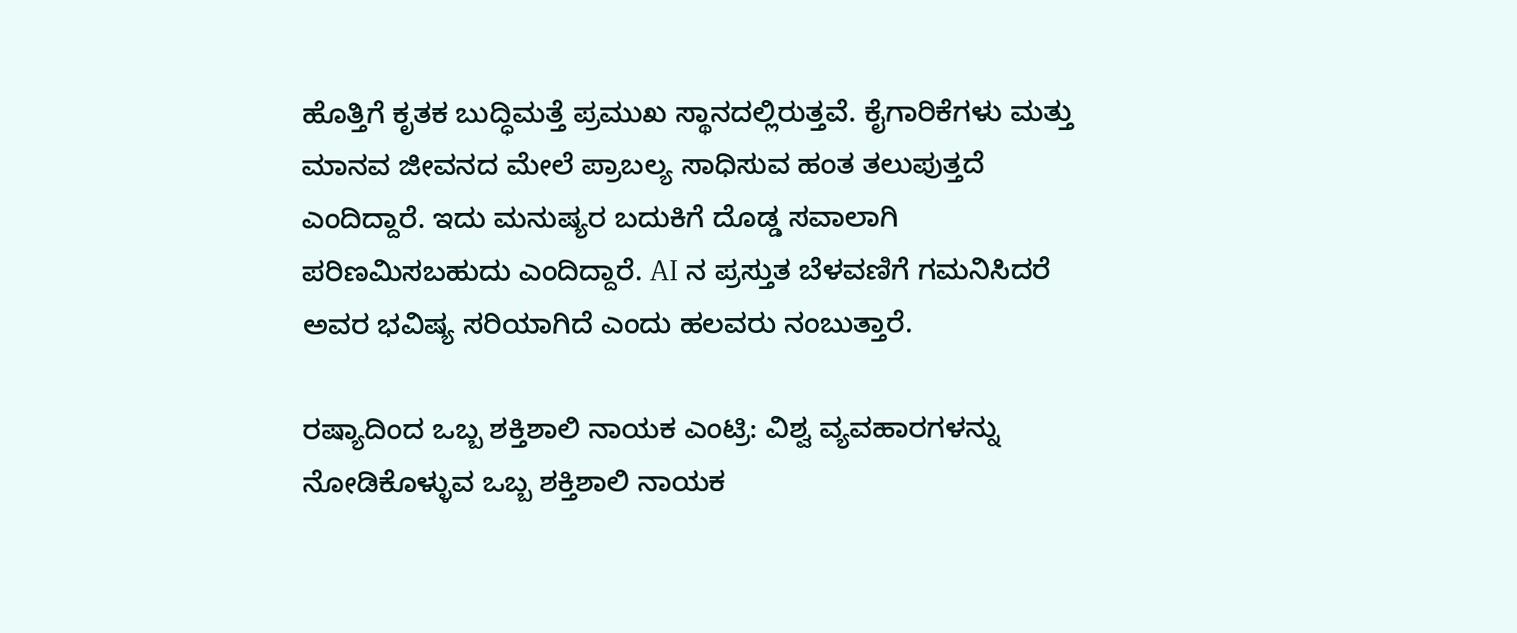ಹೊತ್ತಿಗೆ ಕೃತಕ ಬುದ್ಧಿಮತ್ತೆ ಪ್ರಮುಖ ಸ್ಥಾನದಲ್ಲಿರುತ್ತವೆ. ಕೈಗಾರಿಕೆಗಳು ಮತ್ತು ಮಾನವ ಜೀವನದ ಮೇಲೆ ಪ್ರಾಬಲ್ಯ ಸಾಧಿಸುವ ಹಂತ ತಲುಪುತ್ತದೆ ಎಂದಿದ್ದಾರೆ. ಇದು ಮನುಷ್ಯರ ಬದುಕಿಗೆ ದೊಡ್ಡ ಸವಾಲಾಗಿ ಪರಿಣಮಿಸಬಹುದು ಎಂದಿದ್ದಾರೆ. AI ನ ಪ್ರಸ್ತುತ ಬೆಳವಣಿಗೆ ಗಮನಿಸಿದರೆ ಅವರ ಭವಿಷ್ಯ ಸರಿಯಾಗಿದೆ ಎಂದು ಹಲವರು ನಂಬುತ್ತಾರೆ.

ರಷ್ಯಾದಿಂದ ಒಬ್ಬ ಶಕ್ತಿಶಾಲಿ ನಾಯಕ ಎಂಟ್ರಿ: ವಿಶ್ವ ವ್ಯವಹಾರಗಳನ್ನು ನೋಡಿಕೊಳ್ಳುವ ಒಬ್ಬ ಶಕ್ತಿಶಾಲಿ ನಾಯಕ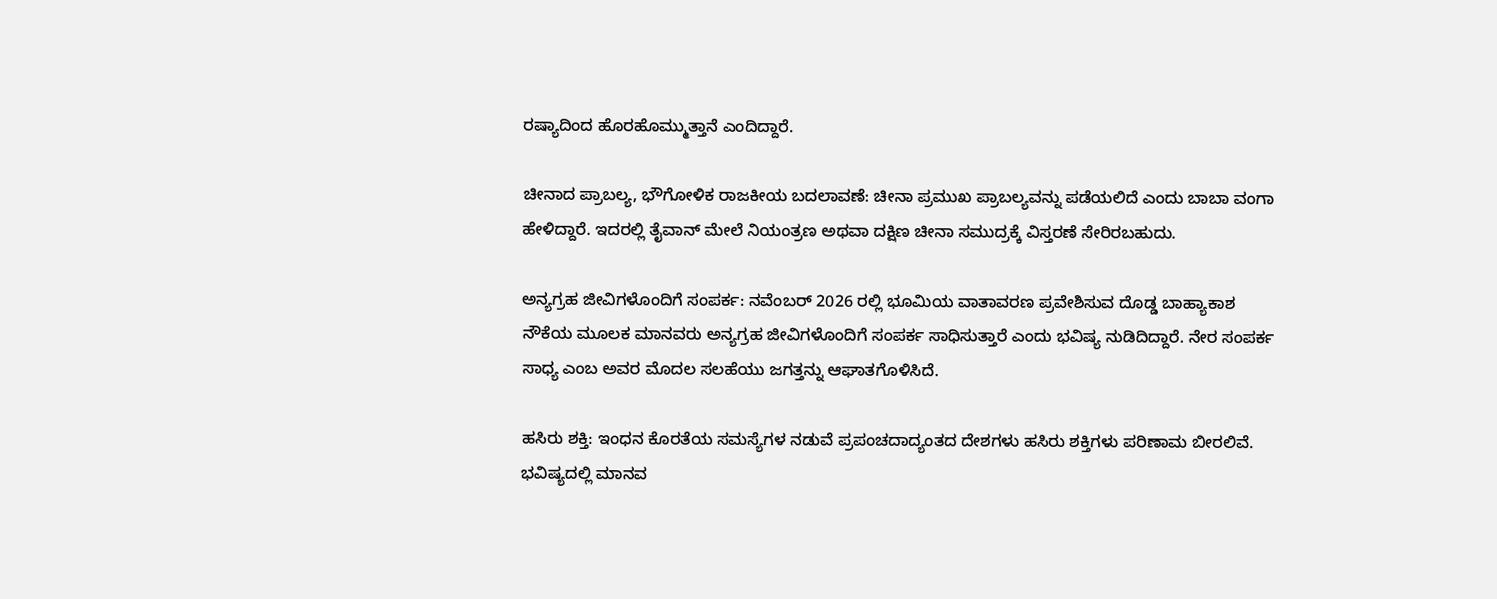ರಷ್ಯಾದಿಂದ ಹೊರಹೊಮ್ಮುತ್ತಾನೆ ಎಂದಿದ್ದಾರೆ.

ಚೀನಾದ ಪ್ರಾಬಲ್ಯ, ಭೌಗೋಳಿಕ ರಾಜಕೀಯ ಬದಲಾವಣೆ: ಚೀನಾ ಪ್ರಮುಖ ಪ್ರಾಬಲ್ಯವನ್ನು ಪಡೆಯಲಿದೆ ಎಂದು ಬಾಬಾ ವಂಗಾ ಹೇಳಿದ್ದಾರೆ. ಇದರಲ್ಲಿ ತೈವಾನ್ ಮೇಲೆ ನಿಯಂತ್ರಣ ಅಥವಾ ದಕ್ಷಿಣ ಚೀನಾ ಸಮುದ್ರಕ್ಕೆ ವಿಸ್ತರಣೆ ಸೇರಿರಬಹುದು.

ಅನ್ಯಗ್ರಹ ಜೀವಿಗಳೊಂದಿಗೆ ಸಂಪರ್ಕ: ನವೆಂಬರ್ 2026 ರಲ್ಲಿ ಭೂಮಿಯ ವಾತಾವರಣ ಪ್ರವೇಶಿಸುವ ದೊಡ್ಡ ಬಾಹ್ಯಾಕಾಶ ನೌಕೆಯ ಮೂಲಕ ಮಾನವರು ಅನ್ಯಗ್ರಹ ಜೀವಿಗಳೊಂದಿಗೆ ಸಂಪರ್ಕ ಸಾಧಿಸುತ್ತಾರೆ ಎಂದು ಭವಿಷ್ಯ ನುಡಿದಿದ್ದಾರೆ. ನೇರ ಸಂಪರ್ಕ ಸಾಧ್ಯ ಎಂಬ ಅವರ ಮೊದಲ ಸಲಹೆಯು ಜಗತ್ತನ್ನು ಆಘಾತಗೊಳಿಸಿದೆ.

ಹಸಿರು ಶಕ್ತಿ: ಇಂಧನ ಕೊರತೆಯ ಸಮಸ್ಯೆಗಳ ನಡುವೆ ಪ್ರಪಂಚದಾದ್ಯಂತದ ದೇಶಗಳು ಹಸಿರು ಶಕ್ತಿಗಳು ಪರಿಣಾಮ ಬೀರಲಿವೆ. ಭವಿಷ್ಯದಲ್ಲಿ ಮಾನವ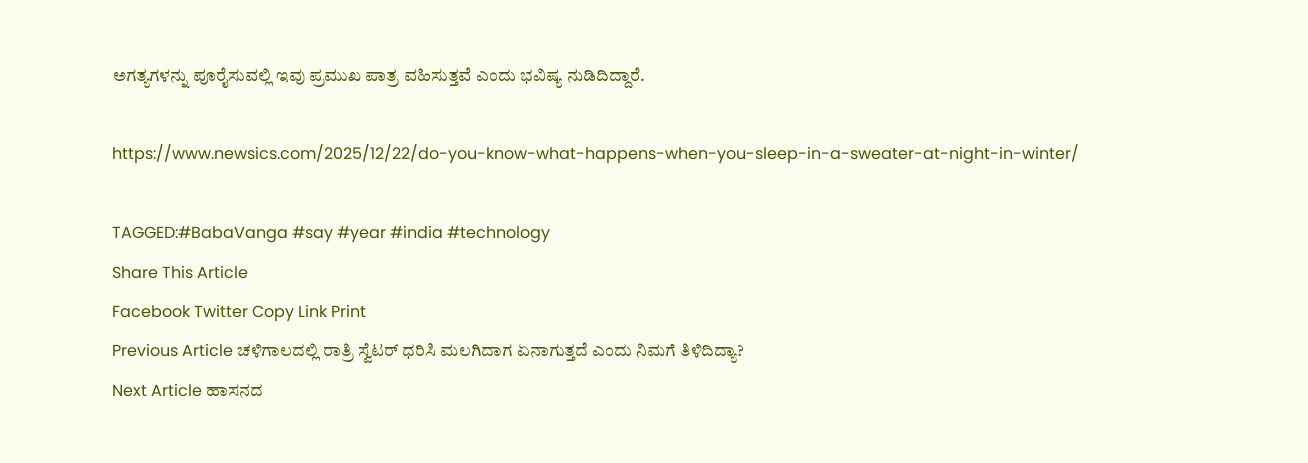ಅಗತ್ಯಗಳನ್ನು ಪೂರೈಸುವಲ್ಲಿ ಇವು ಪ್ರಮುಖ ಪಾತ್ರ ವಹಿಸುತ್ತವೆ ಎಂದು ಭವಿಷ್ಯ ನುಡಿದಿದ್ದಾರೆ.

https://www.newsics.com/2025/12/22/do-you-know-what-happens-when-you-sleep-in-a-sweater-at-night-in-winter/

TAGGED:#BabaVanga #say #year #india #technology
Share This Article
Facebook Twitter Copy Link Print
Previous Article ಚಳಿಗಾಲದಲ್ಲಿ ರಾತ್ರಿ ಸ್ವೆಟರ್ ಧರಿಸಿ ಮಲಗಿದಾಗ ಏನಾಗುತ್ತದೆ ಎಂದು ನಿಮಗೆ ತಿಳಿದಿದ್ಯಾ?
Next Article ಹಾಸನದ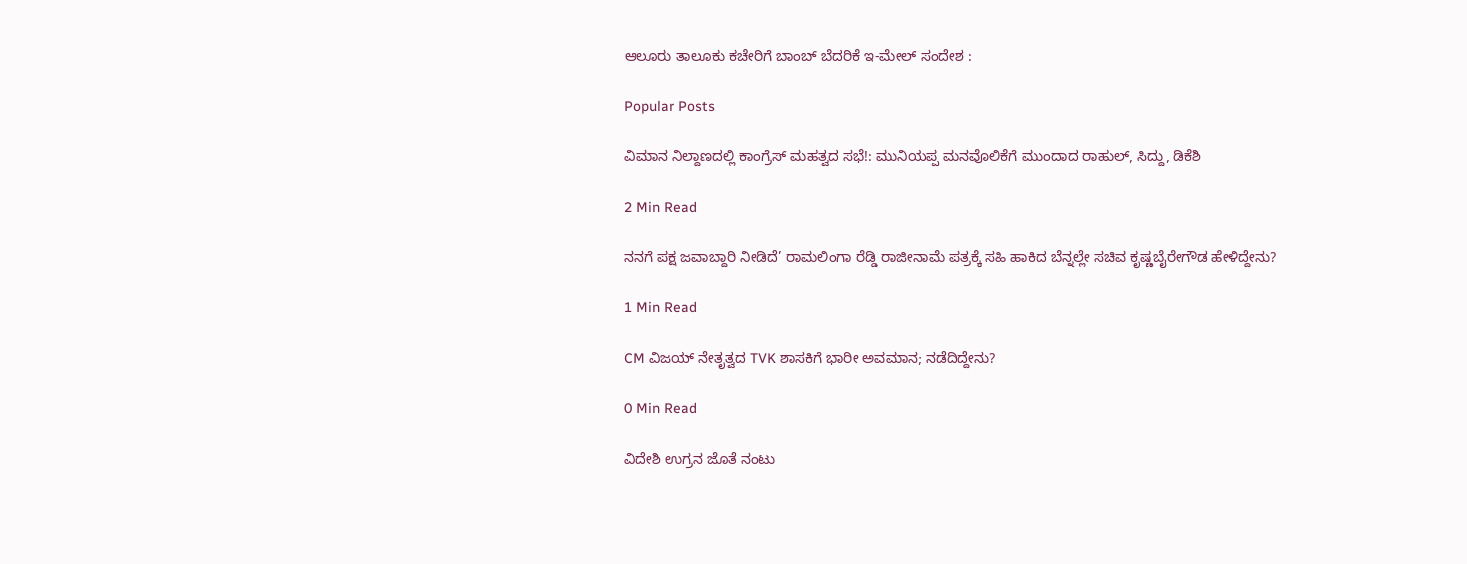ಆಲೂರು ತಾಲೂಕು ಕಚೇರಿಗೆ ಬಾಂಬ್ ಬೆದರಿಕೆ ಇ-ಮೇಲ್ ಸಂದೇಶ :

Popular Posts

ವಿಮಾನ ನಿಲ್ದಾಣದಲ್ಲಿ ಕಾಂಗ್ರೆಸ್ ಮಹತ್ವದ ಸಭೆ!: ಮುನಿಯಪ್ಪ ಮನವೊಲಿಕೆಗೆ ಮುಂದಾದ ರಾಹುಲ್, ಸಿದ್ದು, ಡಿಕೆಶಿ

2 Min Read

ನನಗೆ ಪಕ್ಷ ಜವಾಬ್ದಾರಿ ನೀಡಿದೆ’ ರಾಮಲಿಂಗಾ ರೆಡ್ಡಿ ರಾಜೀನಾಮೆ ಪತ್ರಕ್ಕೆ ಸಹಿ ಹಾಕಿದ ಬೆನ್ನಲ್ಲೇ ಸಚಿವ ಕೃಷ್ಣಬೈರೇಗೌಡ ಹೇಳಿದ್ದೇನು?

1 Min Read

CM ವಿಜಯ್‌ ನೇತೃತ್ವದ TVK ಶಾಸಕಿಗೆ ಭಾರೀ ಅವಮಾನ; ನಡೆದಿದ್ದೇನು?

0 Min Read

ವಿದೇಶಿ ಉಗ್ರನ ಜೊತೆ ನಂಟು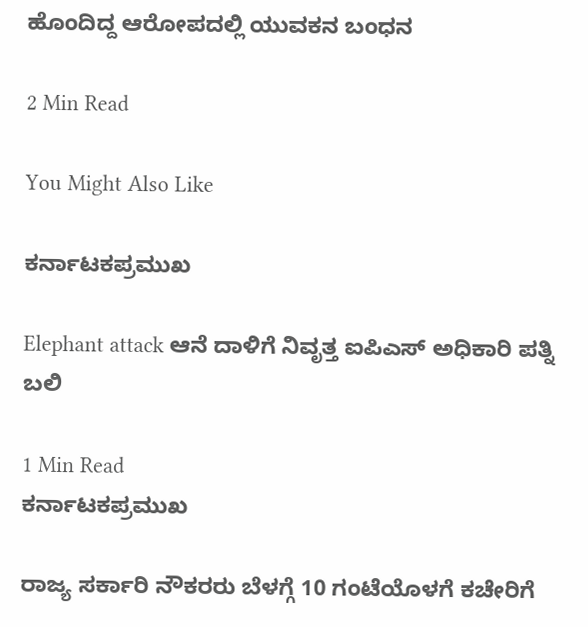ಹೊಂದಿದ್ದ ಆರೋಪದಲ್ಲಿ ಯುವಕನ ಬಂಧನ

2 Min Read

You Might Also Like

ಕರ್ನಾಟಕಪ್ರಮುಖ

Elephant attack ಆನೆ ದಾಳಿಗೆ ನಿವೃತ್ತ ಐಪಿಎಸ್ ಅಧಿಕಾರಿ‌ ಪತ್ನಿ ಬಲಿ

1 Min Read
ಕರ್ನಾಟಕಪ್ರಮುಖ

ರಾಜ್ಯ ಸರ್ಕಾರಿ ನೌಕರರು ಬೆಳಗ್ಗೆ 10 ಗಂಟೆಯೊಳಗೆ ಕಚೇರಿಗೆ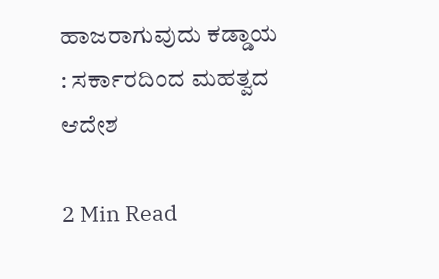ಹಾಜರಾಗುವುದು ಕಡ್ಡಾಯ : ಸರ್ಕಾರದಿಂದ ಮಹತ್ವದ ಆದೇಶ

2 Min Read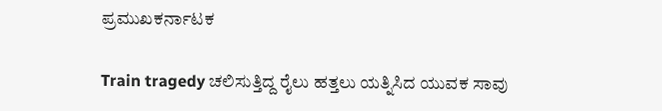ಪ್ರಮುಖಕರ್ನಾಟಕ

Train tragedy ಚಲಿಸುತ್ತಿದ್ದ ರೈಲು ಹತ್ತಲು ಯತ್ನಿಸಿದ ಯುವಕ ಸಾವು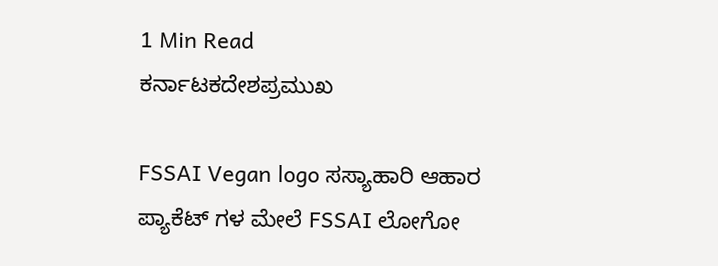1 Min Read
ಕರ್ನಾಟಕದೇಶಪ್ರಮುಖ

FSSAI Vegan logo ಸಸ್ಯಾಹಾರಿ ಆಹಾರ ಪ್ಯಾಕೆಟ್‌ ಗಳ ಮೇಲೆ FSSAI ಲೋಗೋ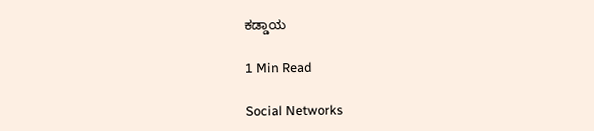ಕಡ್ಡಾಯ

1 Min Read

Social Networks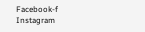Facebook-f Instagram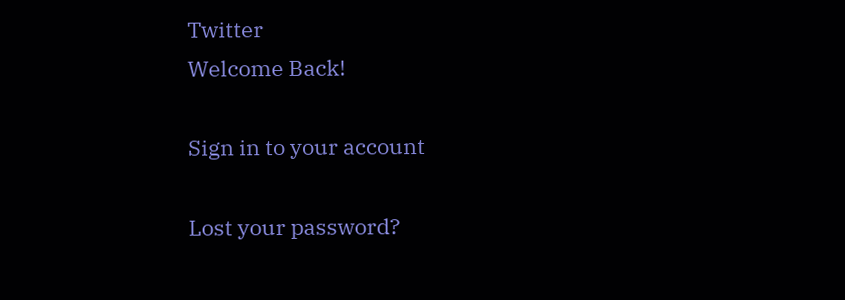Twitter
Welcome Back!

Sign in to your account

Lost your password?